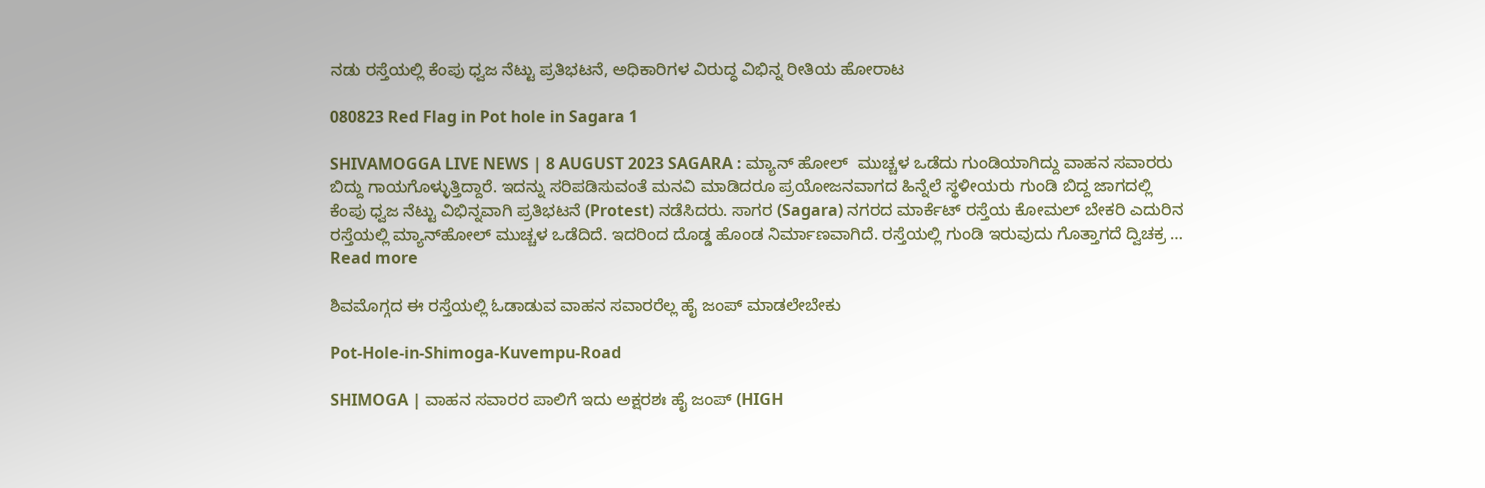ನಡು ರಸ್ತೆಯಲ್ಲಿ ಕೆಂಪು ಧ್ವಜ ನೆಟ್ಟು ಪ್ರತಿಭಟನೆ, ಅಧಿಕಾರಿಗಳ ವಿರುದ್ಧ ವಿಭಿನ್ನ ರೀತಿಯ ಹೋರಾಟ

080823 Red Flag in Pot hole in Sagara 1

SHIVAMOGGA LIVE NEWS | 8 AUGUST 2023 SAGARA : ಮ್ಯಾನ್‌ ಹೋಲ್‌  ಮುಚ್ಚಳ ಒಡೆದು ಗುಂಡಿಯಾಗಿದ್ದು ವಾಹನ ಸವಾರರು ಬಿದ್ದು ಗಾಯಗೊಳ್ಳುತ್ತಿದ್ದಾರೆ. ಇದನ್ನು ಸರಿಪಡಿಸುವಂತೆ ಮನವಿ ಮಾಡಿದರೂ ಪ್ರಯೋಜನವಾಗದ ಹಿನ್ನೆಲೆ ಸ್ಥಳೀಯರು ಗುಂಡಿ ಬಿದ್ದ ಜಾಗದಲ್ಲಿ ಕೆಂಪು ಧ್ವಜ ನೆಟ್ಟು ವಿಭಿನ್ನವಾಗಿ ಪ್ರತಿಭಟನೆ (Protest) ನಡೆಸಿದರು. ಸಾಗರ (Sagara) ನಗರದ ಮಾರ್ಕೆಟ್‌ ರಸ್ತೆಯ ಕೋಮಲ್‌ ಬೇಕರಿ ಎದುರಿನ ರಸ್ತೆಯಲ್ಲಿ ಮ್ಯಾನ್‌ಹೋಲ್‌ ಮುಚ್ಚಳ ಒಡೆದಿದೆ. ಇದರಿಂದ ದೊಡ್ಡ ಹೊಂಡ ನಿರ್ಮಾಣವಾಗಿದೆ. ರಸ್ತೆಯಲ್ಲಿ ಗುಂಡಿ ಇರುವುದು ಗೊತ್ತಾಗದೆ ದ್ವಿಚಕ್ರ … Read more

ಶಿವಮೊಗ್ಗದ ಈ ರಸ್ತೆಯಲ್ಲಿ ಓಡಾಡುವ ವಾಹನ ಸವಾರರೆಲ್ಲ ಹೈ ಜಂಪ್ ಮಾಡಲೇಬೇಕು

Pot-Hole-in-Shimoga-Kuvempu-Road

SHIMOGA | ವಾಹನ ಸವಾರರ ಪಾಲಿಗೆ ಇದು ಅಕ್ಷರಶಃ ಹೈ ಜಂಪ್ (HIGH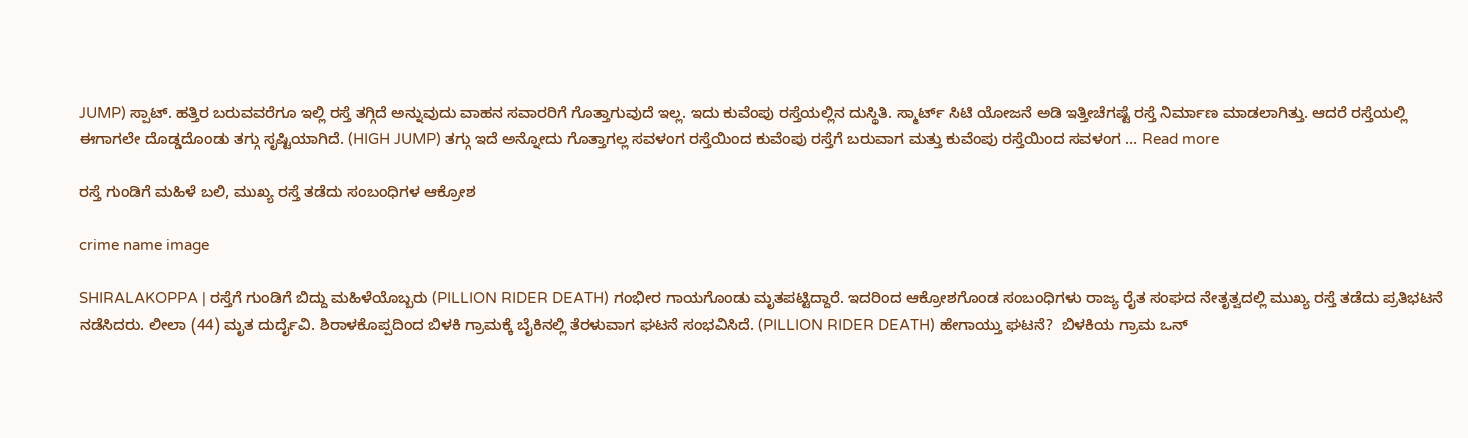JUMP) ಸ್ಪಾಟ್. ಹತ್ತಿರ ಬರುವವರೆಗೂ ಇಲ್ಲಿ ರಸ್ತೆ ತಗ್ಗಿದೆ ಅನ್ನುವುದು ವಾಹನ ಸವಾರರಿಗೆ ಗೊತ್ತಾಗುವುದೆ ಇಲ್ಲ. ಇದು ಕುವೆಂಪು ರಸ್ತೆಯಲ್ಲಿನ ದುಸ್ಥಿತಿ. ಸ್ಮಾರ್ಟ್ ಸಿಟಿ ಯೋಜನೆ ಅಡಿ ಇತ್ತೀಚೆಗಷ್ಟೆ ರಸ್ತೆ ನಿರ್ಮಾಣ ಮಾಡಲಾಗಿತ್ತು. ಆದರೆ ರಸ್ತೆಯಲ್ಲಿ ಈಗಾಗಲೇ ದೊಡ್ಡದೊಂಡು ತಗ್ಗು ಸೃಷ್ಟಿಯಾಗಿದೆ. (HIGH JUMP) ತಗ್ಗು ಇದೆ ಅನ್ನೋದು ಗೊತ್ತಾಗಲ್ಲ ಸವಳಂಗ ರಸ್ತೆಯಿಂದ ಕುವೆಂಪು ರಸ್ತೆಗೆ ಬರುವಾಗ ಮತ್ತು ಕುವೆಂಪು ರಸ್ತೆಯಿಂದ ಸವಳಂಗ … Read more

ರಸ್ತೆ ಗುಂಡಿಗೆ ಮಹಿಳೆ ಬಲಿ, ಮುಖ್ಯ ರಸ್ತೆ ತಡೆದು ಸಂಬಂಧಿಗಳ ಆಕ್ರೋಶ

crime name image

SHIRALAKOPPA | ರಸ್ತೆಗೆ ಗುಂಡಿಗೆ ಬಿದ್ದು ಮಹಿಳೆಯೊಬ್ಬರು (PILLION RIDER DEATH) ಗಂಭೀರ ಗಾಯಗೊಂಡು ಮೃತಪಟ್ಟಿದ್ದಾರೆ. ಇದರಿಂದ ಆಕ್ರೋಶಗೊಂಡ ಸಂಬಂಧಿಗಳು ರಾಜ್ಯ ರೈತ ಸಂಘದ ನೇತೃತ್ವದಲ್ಲಿ ಮುಖ್ಯ ರಸ್ತೆ ತಡೆದು ಪ್ರತಿಭಟನೆ ನಡೆಸಿದರು. ಲೀಲಾ (44) ಮೃತ ದುರ್ದೈವಿ. ಶಿರಾಳಕೊಪ್ಪದಿಂದ ಬಿಳಕಿ ಗ್ರಾಮಕ್ಕೆ ಬೈಕಿನಲ್ಲಿ ತೆರಳುವಾಗ ಘಟನೆ ಸಂಭವಿಸಿದೆ. (PILLION RIDER DEATH) ಹೇಗಾಯ್ತು ಘಟನೆ?  ಬಿಳಕಿಯ ಗ್ರಾಮ ಒನ್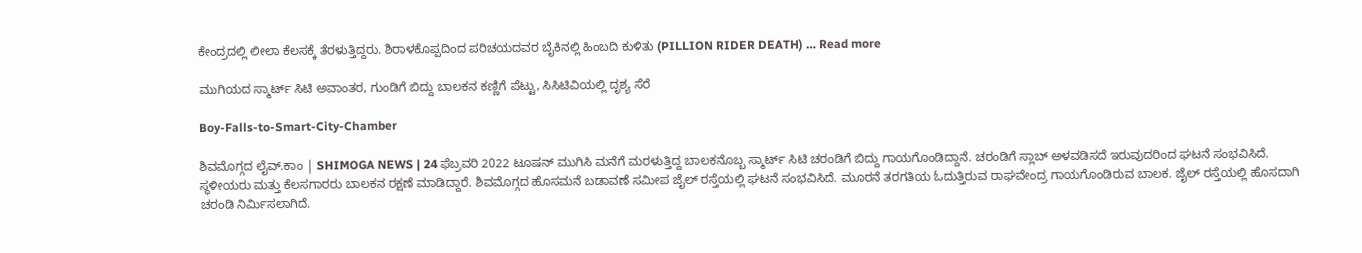ಕೇಂದ್ರದಲ್ಲಿ ಲೀಲಾ ಕೆಲಸಕ್ಕೆ ತೆರಳುತ್ತಿದ್ದರು. ಶಿರಾಳಕೊಪ್ಪದಿಂದ ಪರಿಚಯದವರ ಬೈಕಿನಲ್ಲಿ ಹಿಂಬದಿ ಕುಳಿತು (PILLION RIDER DEATH) … Read more

ಮುಗಿಯದ ಸ್ಮಾರ್ಟ್ ಸಿಟಿ ಅವಾಂತರ, ಗುಂಡಿಗೆ ಬಿದ್ದು ಬಾಲಕನ ಕಣ್ಣಿಗೆ ಪೆಟ್ಟು, ಸಿಸಿಟಿವಿಯಲ್ಲಿ ದೃಶ್ಯ ಸೆರೆ

Boy-Falls-to-Smart-City-Chamber

ಶಿವಮೊಗ್ಗದ ಲೈವ್.ಕಾಂ | SHIMOGA NEWS | 24 ಫೆಬ್ರವರಿ 2022 ಟೂಷನ್ ಮುಗಿಸಿ ಮನೆಗೆ ಮರಳುತ್ತಿದ್ದ ಬಾಲಕನೊಬ್ಬ ಸ್ಮಾರ್ಟ್ ಸಿಟಿ ಚರಂಡಿಗೆ ಬಿದ್ದು ಗಾಯಗೊಂಡಿದ್ದಾನೆ. ಚರಂಡಿಗೆ ಸ್ಲಾಬ್ ಅಳವಡಿಸದೆ ಇರುವುದರಿಂದ ಘಟನೆ ಸಂಭವಿಸಿದೆ. ಸ್ಥಳೀಯರು ಮತ್ತು ಕೆಲಸಗಾರರು ಬಾಲಕನ ರಕ್ಷಣೆ ಮಾಡಿದ್ದಾರೆ. ಶಿವಮೊಗ್ಗದ ಹೊಸಮನೆ ಬಡಾವಣೆ ಸಮೀಪ ಜೈಲ್ ರಸ್ತೆಯಲ್ಲಿ ಘಟನೆ ಸಂಭವಿಸಿದೆ. ಮೂರನೆ ತರಗತಿಯ ಓದುತ್ತಿರುವ ರಾಘವೇಂದ್ರ ಗಾಯಗೊಂಡಿರುವ ಬಾಲಕ. ಜೈಲ್ ರಸ್ತೆಯಲ್ಲಿ ಹೊಸದಾಗಿ ಚರಂಡಿ ನಿರ್ಮಿಸಲಾಗಿದೆ.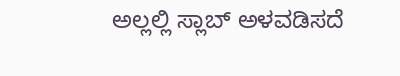ಅಲ್ಲಲ್ಲಿ ಸ್ಲಾಬ್ ಅಳವಡಿಸದೆ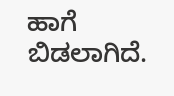ಹಾಗೆ ಬಿಡಲಾಗಿದೆ.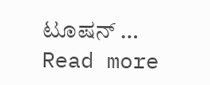ಟೂಷನ್ … Read more